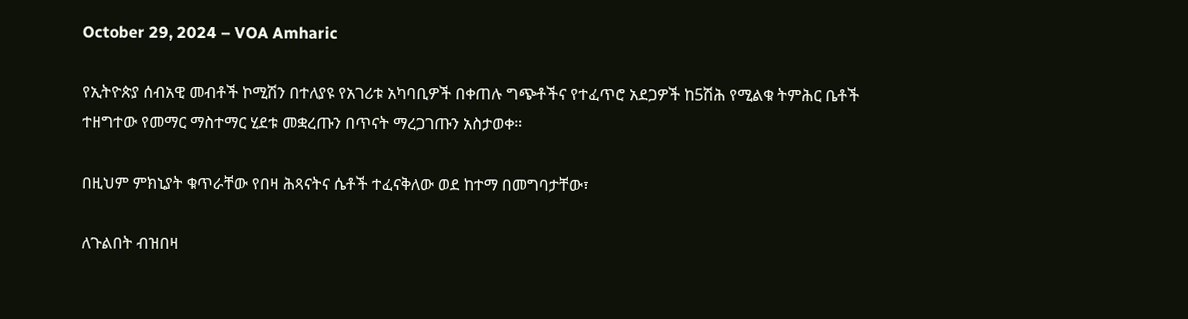October 29, 2024 – VOA Amharic

የኢትዮጵያ ሰብአዊ መብቶች ኮሚሽን በተለያዩ የአገሪቱ አካባቢዎች በቀጠሉ ግጭቶችና የተፈጥሮ አደጋዎች ከ5ሽሕ የሚልቁ ትምሕር ቤቶች ተዘግተው የመማር ማስተማር ሂደቱ መቋረጡን በጥናት ማረጋገጡን አስታወቀ።

በዚህም ምክኒያት ቁጥራቸው የበዛ ሕጻናትና ሴቶች ተፈናቅለው ወደ ከተማ በመግባታቸው፣

ለጉልበት ብዝበዛ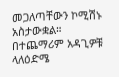መጋለጣቸውን ኮሚሽኑ አስታውቋል። በተጨማሪም አዳጊዎቹ ላለዕድሜ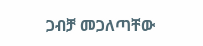ጋብቻ መጋለጣቸው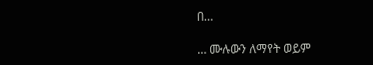በ…

… ሙሉውን ለማየት ወይም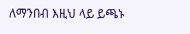ለማንበብ እዚህ ላይ ይጫኑ